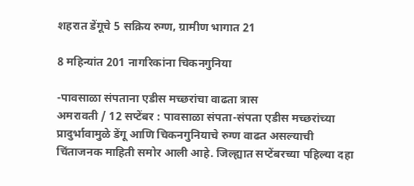शहरात डेंगूचे 5 सक्रिय रुग्ण, ग्रामीण भागात 21

8 महिन्यांत 201 नागरिकांना चिकनगुनिया

-पावसाळा संपताना एडीस मच्छरांचा वाढता त्रास
अमरावती / 12 सप्टेंबर : पावसाळा संपता-संपता एडीस मच्छरांच्या प्रादुर्भावामुळे डेंगू आणि चिकनगुनियाचे रुग्ण वाढत असल्याची चिंताजनक माहिती समोर आली आहे. जिल्ह्यात सप्टेंबरच्या पहिल्या दहा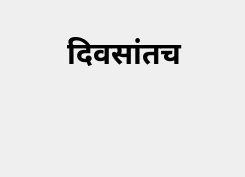दिवसांतच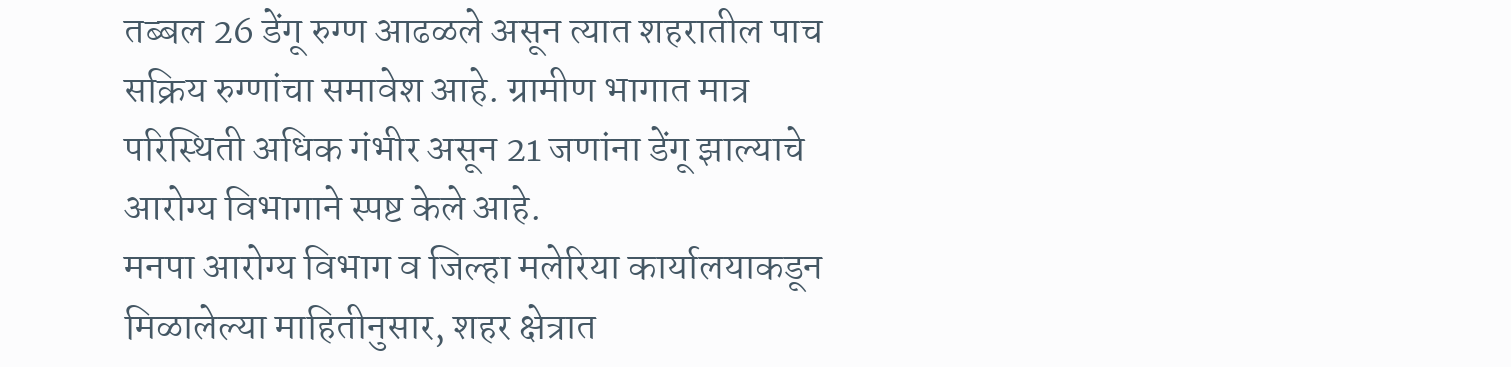तब्बल 26 डेंगू रुग्ण आढळले असून त्यात शहरातील पाच सक्रिय रुग्णांचा समावेश आहे. ग्रामीण भागात मात्र परिस्थिती अधिक गंभीर असून 21 जणांना डेंगू झाल्याचे आरोग्य विभागाने स्पष्ट केले आहे.
मनपा आरोग्य विभाग व जिल्हा मलेरिया कार्यालयाकडून मिळालेल्या माहितीनुसार, शहर क्षेत्रात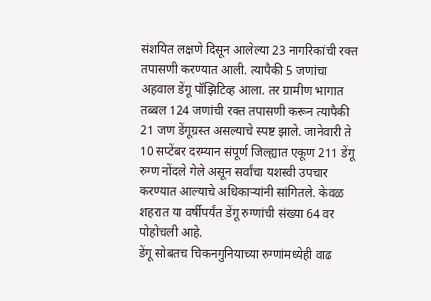संशयित लक्षणे दिसून आलेल्या 23 नागरिकांची रक्त तपासणी करण्यात आली. त्यापैकी 5 जणांचा अहवाल डेंगू पॉझिटिव्ह आला. तर ग्रामीण भागात तब्बल 124 जणांची रक्त तपासणी करून त्यापैकी 21 जण डेंगूग्रस्त असल्याचे स्पष्ट झाले. जानेवारी ते 10 सप्टेंबर दरम्यान संपूर्ण जिल्ह्यात एकूण 211 डेंगू रुग्ण नोंदले गेले असून सर्वांचा यशस्वी उपचार करण्यात आल्याचे अधिकार्‍यांनी सांगितले. केवळ शहरात या वर्षीपर्यंत डेंगू रुग्णांची संख्या 64 वर पोहोचली आहे.
डेंगू सोबतच चिकनगुनियाच्या रुग्णांमध्येही वाढ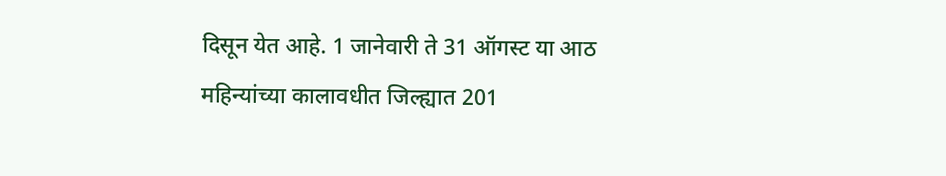दिसून येत आहे. 1 जानेवारी ते 31 ऑगस्ट या आठ महिन्यांच्या कालावधीत जिल्ह्यात 201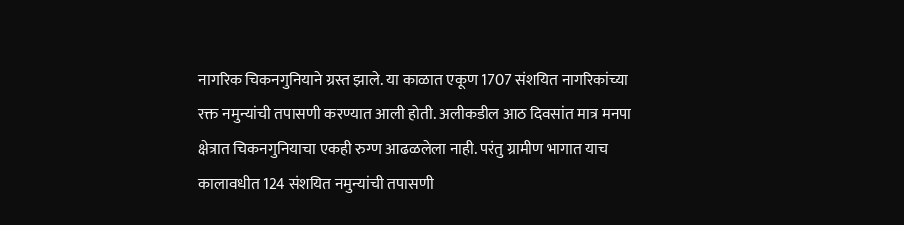नागरिक चिकनगुनियाने ग्रस्त झाले. या काळात एकूण 1707 संशयित नागरिकांच्या रक्त नमुन्यांची तपासणी करण्यात आली होती. अलीकडील आठ दिवसांत मात्र मनपा क्षेत्रात चिकनगुनियाचा एकही रुग्ण आढळलेला नाही. परंतु ग्रामीण भागात याच कालावधीत 124 संशयित नमुन्यांची तपासणी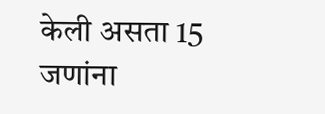केली असता 15 जणांना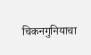चिकनगुनियाचा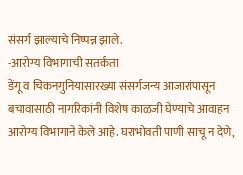संसर्ग झाल्याचे निष्पन्न झाले.
-आरोग्य विभागाची सतर्कता
डेंगू व चिकनगुनियासारख्या संसर्गजन्य आजारांपासून बचावासाठी नागरिकांनी विशेष काळजी घेण्याचे आवाहन आरोग्य विभागाने केले आहे. घराभोवती पाणी साचू न देणे,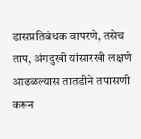डासप्रतिबंधक वापरणे, तसेच ताप, अंगदुखी यांसारखी लक्षणे आढळल्यास तातडीने तपासणी करून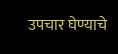उपचार घेण्याचे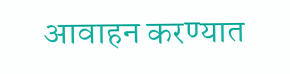आवाहन करण्यात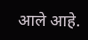आले आहे.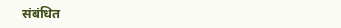संबंधित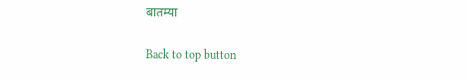बातम्या

Back to top button